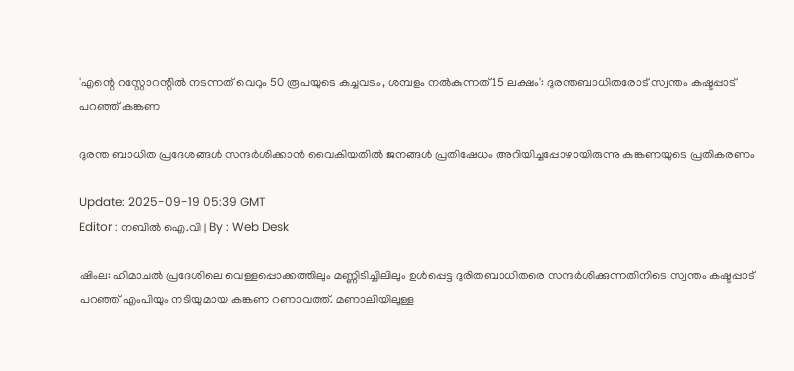'എന്റെ റസ്റ്റോറന്റിൽ നടന്നത് വെറും 50 രൂപയുടെ കച്ചവടം, ശമ്പളം നൽകുന്നത് 15 ലക്ഷം': ദുരന്തബാധിതരോട് സ്വന്തം കഷ്ടപ്പാട് പറഞ്ഞ് കങ്കണ

ദുരന്ത ബാധിത പ്രദേശങ്ങൾ സന്ദർശിക്കാൻ വൈകിയതിൽ ജനങ്ങൾ പ്രതിഷേധം അറിയിച്ചപ്പോഴായിരുന്നു കങ്കണയുടെ പ്രതികരണം

Update: 2025-09-19 05:39 GMT
Editor : നബിൽ ഐ.വി | By : Web Desk

ഷിംല: ഹിമാചൽ പ്രദേശിലെ വെള്ളപ്പൊക്കത്തിലും മണ്ണിടിച്ചിലിലും ഉൾപ്പെട്ട ദുരിതബാധിതരെ സന്ദർശിക്കുന്നതിനിടെ സ്വന്തം കഷ്ടപ്പാട് പറഞ്ഞ് എംപിയും നടിയുമായ കങ്കണ റണാവത്ത്. മണാലിയിലുള്ള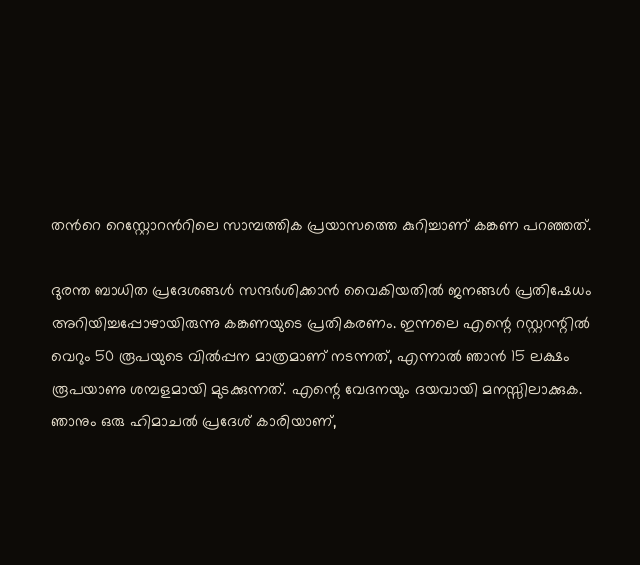തന്‍റെ റെസ്റ്റോറന്‍റിലെ സാമ്പത്തിക പ്രയാസത്തെ കുറിച്ചാണ് കങ്കണ പറഞ്ഞത്.

ദുരന്ത ബാധിത പ്രദേശങ്ങൾ സന്ദർശിക്കാൻ വൈകിയതിൽ ജനങ്ങൾ പ്രതിഷേധം അറിയിച്ചപ്പോഴായിരുന്നു കങ്കണയുടെ പ്രതികരണം. ഇന്നലെ എന്റെ റസ്റ്ററന്റിൽ വെറും 50 രൂപയുടെ വിൽപ്പന മാത്രമാണ് നടന്നത്, എന്നാൽ ഞാൻ 15 ലക്ഷം രൂപയാണു ശമ്പളമായി മുടക്കുന്നത്. എന്റെ വേദനയും ദയവായി മനസ്സിലാക്കുക. ഞാനും ഒരു ഹിമാചൽ പ്രദേശ് കാരിയാണ്,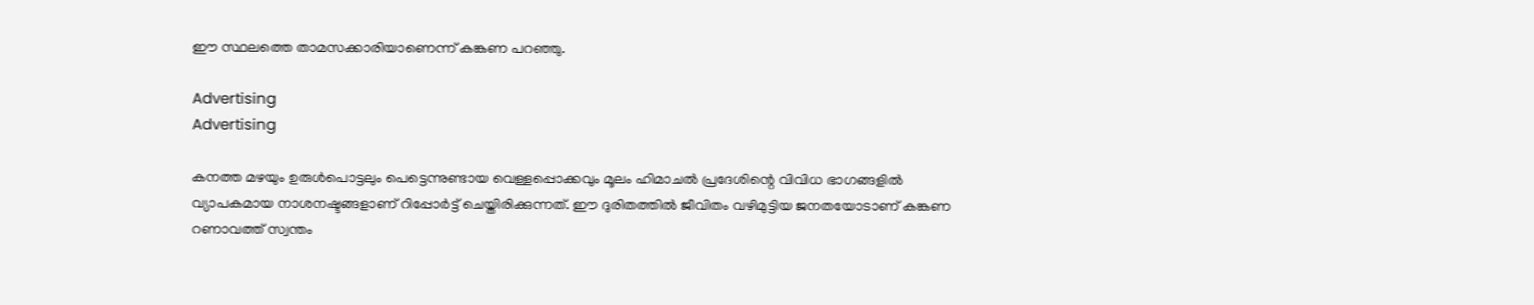ഈ സ്ഥലത്തെ താമസക്കാരിയാണെന്ന് കങ്കണ പറഞ്ഞു.

Advertising
Advertising

കനത്ത മഴയും ഉരുൾപൊട്ടലും പെട്ടെന്നുണ്ടായ വെള്ളപ്പൊക്കവും മൂലം ഹിമാചൽ പ്രദേശിന്റെ വിവിധ ഭാഗങ്ങളിൽ വ്യാപകമായ നാശനഷ്ടങ്ങളാണ് റിപ്പോർട്ട് ചെയ്തിരിക്കുന്നത്. ഈ ദുരിതത്തിൽ ജീവിതം വഴിമുട്ടിയ ജനതയോടാണ് കങ്കണ റണാവത്ത് സ്വന്തം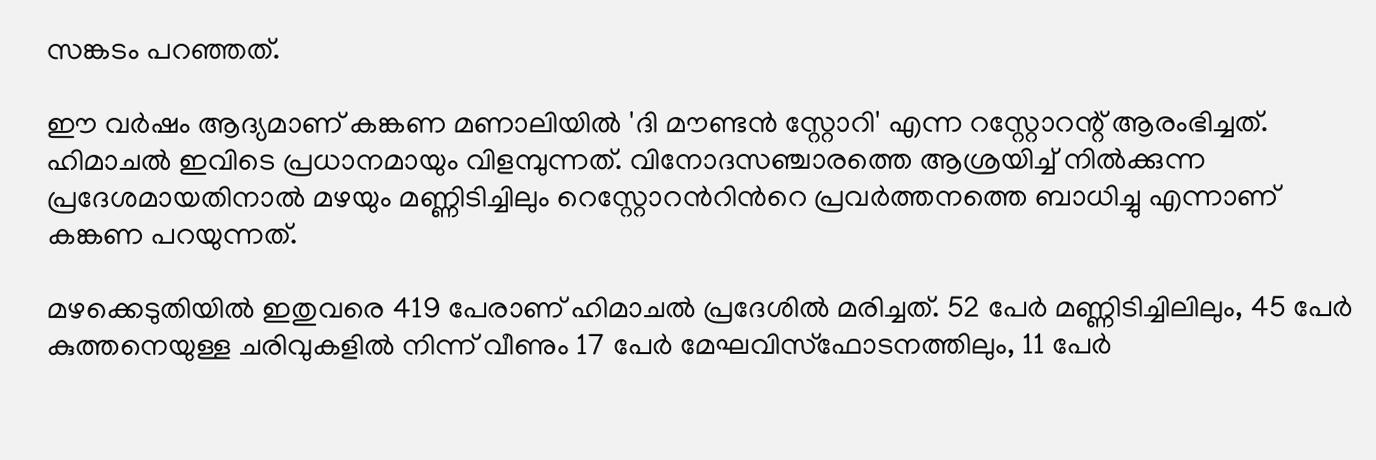സങ്കടം പറഞ്ഞത്.

ഈ വർഷം ആദ്യമാണ് കങ്കണ മണാലിയിൽ 'ദി മൗണ്ടൻ സ്റ്റോറി' എന്ന റസ്റ്റോറന്റ് ആരംഭിച്ചത്. ഹിമാചൽ ഇവിടെ പ്രധാനമായും വിളമ്പുന്നത്. വിനോദസഞ്ചാരത്തെ ആശ്രയിച്ച് നിൽക്കുന്ന പ്രദേശമായതിനാൽ മഴയും മണ്ണിടിച്ചിലും റെസ്റ്റോറന്‍റിന്‍റെ പ്രവർത്തനത്തെ ബാധിച്ചു എന്നാണ് കങ്കണ പറയുന്നത്.

മഴക്കെടുതിയിൽ ഇതുവരെ 419 പേരാണ് ഹിമാചൽ പ്രദേശിൽ മരിച്ചത്. 52 പേർ മണ്ണിടിച്ചിലിലും, 45 പേർ കുത്തനെയുള്ള ചരിവുകളിൽ നിന്ന് വീണും 17 പേർ മേഘവിസ്ഫോടനത്തിലും, 11 പേർ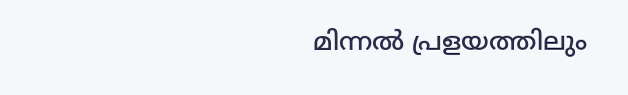മിന്നൽ പ്രളയത്തിലും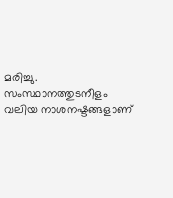മരിച്ചു. സംസ്ഥാനത്തുടനീളം വലിയ നാശനഷ്ടങ്ങളാണ്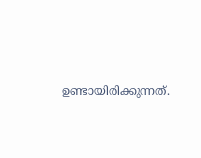ഉണ്ടായിരിക്കുന്നത്.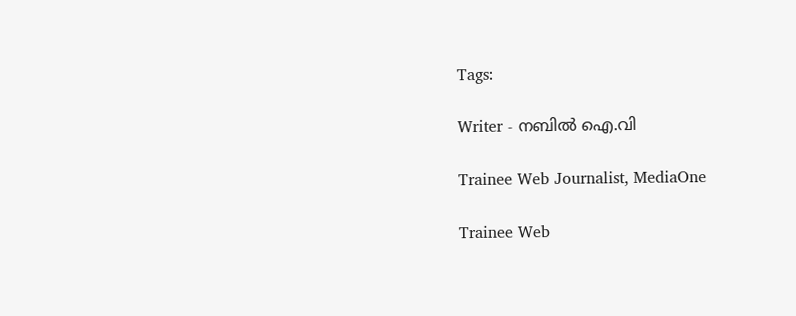Tags:

Writer - നബിൽ ഐ.വി

Trainee Web Journalist, MediaOne

Trainee Web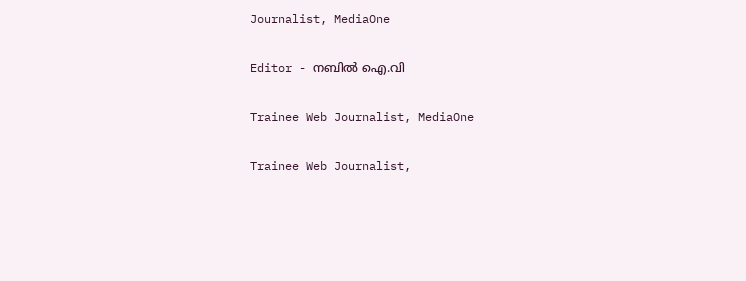Journalist, MediaOne

Editor - നബിൽ ഐ.വി

Trainee Web Journalist, MediaOne

Trainee Web Journalist,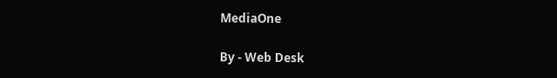MediaOne

By - Web Desk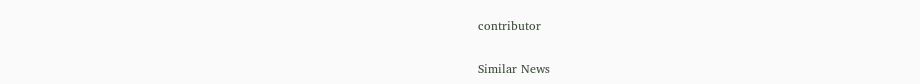contributor

Similar News